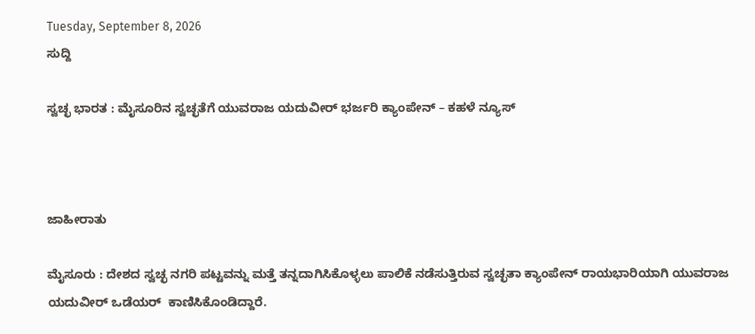Tuesday, September 8, 2026
ಸುದ್ದಿ

ಸ್ವಚ್ಛ ಭಾರತ : ಮೈಸೂರಿನ ಸ್ವಚ್ಛತೆಗೆ ಯುವರಾಜ ಯದುವೀರ್ ಭರ್ಜರಿ ಕ್ಯಾಂಪೇನ್ – ಕಹಳೆ ನ್ಯೂಸ್



ಜಾಹೀರಾತು

ಮೈಸೂರು : ದೇಶದ ಸ್ವಚ್ಛ ನಗರಿ ಪಟ್ಟವನ್ನು ಮತ್ತೆ ತನ್ನದಾಗಿಸಿಕೊಳ್ಳಲು ಪಾಲಿಕೆ ನಡೆಸುತ್ತಿರುವ ಸ್ವಚ್ಛತಾ ಕ್ಯಾಂಪೇನ್ ರಾಯಭಾರಿಯಾಗಿ ಯುವರಾಜ ಯದುವೀರ್ ಒಡೆಯರ್  ಕಾಣಿಸಿಕೊಂಡಿದ್ದಾರೆ.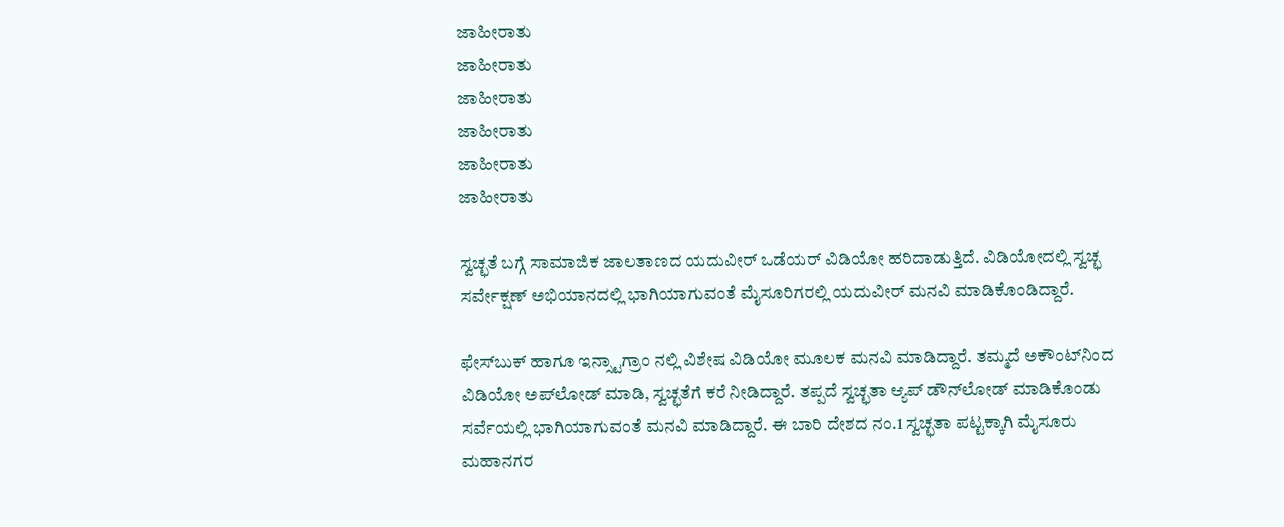ಜಾಹೀರಾತು
ಜಾಹೀರಾತು
ಜಾಹೀರಾತು
ಜಾಹೀರಾತು
ಜಾಹೀರಾತು
ಜಾಹೀರಾತು

ಸ್ವಚ್ಛತೆ ಬಗ್ಗೆ ಸಾಮಾಜಿಕ ಜಾಲತಾಣದ ಯದುವೀರ್ ಒಡೆಯರ್ ವಿಡಿಯೋ ಹರಿದಾಡುತ್ತಿದೆ. ವಿಡಿಯೋದಲ್ಲಿ ಸ್ವಚ್ಛ ಸರ್ವೇಕ್ಷಣ್ ಅಭಿಯಾನದಲ್ಲಿ ಭಾಗಿಯಾಗುವಂತೆ ಮೈಸೂರಿಗರಲ್ಲಿ ಯದುವೀರ್ ಮನವಿ ಮಾಡಿಕೊಂಡಿದ್ದಾರೆ.

ಫೇಸ್‌ಬುಕ್ ಹಾಗೂ ಇನ್ಸ್ಟಾ‌ಗ್ರಾಂ ನಲ್ಲಿ ವಿಶೇಷ ವಿಡಿಯೋ ಮೂಲಕ ಮನವಿ ಮಾಡಿದ್ದಾರೆ. ತಮ್ಮದೆ ಅಕೌಂಟ್‌ನಿಂದ ವಿಡಿಯೋ ಅಪ್‌ಲೋಡ್ ಮಾಡಿ, ಸ್ವಚ್ಛತೆಗೆ ಕರೆ ನೀಡಿದ್ದಾರೆ. ತಪ್ಪದೆ ಸ್ವಚ್ಛತಾ ಆ್ಯಪ್ ಡೌನ್‌ಲೋಡ್ ಮಾಡಿಕೊಂಡು ಸರ್ವೆಯಲ್ಲಿ ಭಾಗಿಯಾಗುವಂತೆ ಮನವಿ ಮಾಡಿದ್ದಾರೆ. ಈ ಬಾರಿ ದೇಶದ ನಂ.1 ಸ್ವಚ್ಛತಾ ಪಟ್ಟಕ್ಕಾಗಿ ಮೈಸೂರು ಮಹಾನಗರ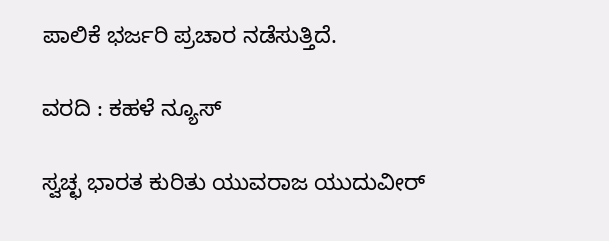ಪಾಲಿಕೆ ಭರ್ಜರಿ ಪ್ರಚಾರ ನಡೆಸುತ್ತಿದೆ.

ವರದಿ : ಕಹಳೆ ನ್ಯೂಸ್

ಸ್ವಚ್ಛ ಭಾರತ ಕುರಿತು ಯುವರಾಜ ಯುದುವೀರ್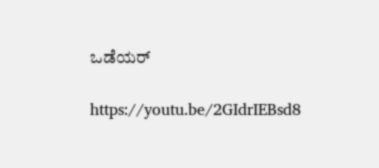ಒಡೆಯರ್

https://youtu.be/2GIdrIEBsd8